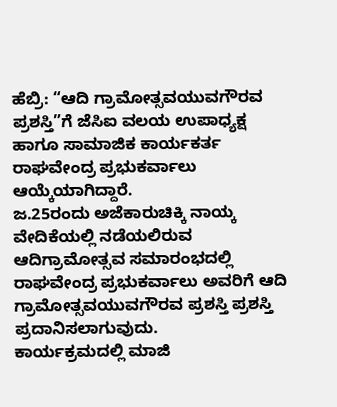ಹೆಬ್ರಿ: “ಆದಿ ಗ್ರಾಮೋತ್ಸವಯುವಗೌರವ ಪ್ರಶಸ್ತಿ”ಗೆ ಜೆಸಿಐ ವಲಯ ಉಪಾಧ್ಯಕ್ಷ ಹಾಗೂ ಸಾಮಾಜಿಕ ಕಾರ್ಯಕರ್ತ ರಾಘವೇಂದ್ರ ಪ್ರಭುಕರ್ವಾಲು ಆಯ್ಕೆಯಾಗಿದ್ದಾರೆ.
ಜ.25ರಂದು ಅಜೆಕಾರುಚಿಕ್ಕಿ ನಾಯ್ಕ ವೇದಿಕೆಯಲ್ಲಿ ನಡೆಯಲಿರುವ ಆದಿಗ್ರಾಮೋತ್ಸವ ಸಮಾರಂಭದಲ್ಲಿ ರಾಘವೇಂದ್ರ ಪ್ರಭುಕರ್ವಾಲು ಅವರಿಗೆ ಆದಿ ಗ್ರಾಮೋತ್ಸವಯುವಗೌರವ ಪ್ರಶಸ್ತಿ ಪ್ರಶಸ್ತಿ ಪ್ರದಾನಿಸಲಾಗುವುದು.
ಕಾರ್ಯಕ್ರಮದಲ್ಲಿ ಮಾಜಿ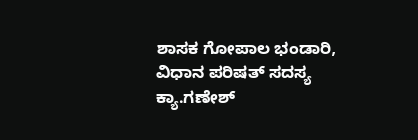ಶಾಸಕ ಗೋಪಾಲ ಭಂಡಾರಿ, ವಿಧಾನ ಪರಿಷತ್ ಸದಸ್ಯ ಕ್ಯಾ.ಗಣೇಶ್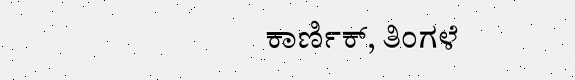ಕಾರ್ಣಿಕ್, ತಿಂಗಳೆ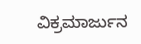ವಿಕ್ರಮಾರ್ಜುನ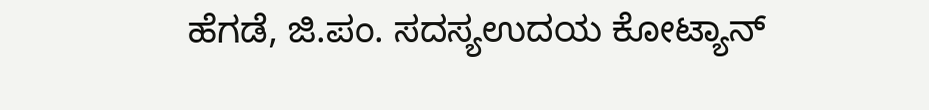ಹೆಗಡೆ, ಜಿ.ಪಂ. ಸದಸ್ಯಉದಯ ಕೋಟ್ಯಾನ್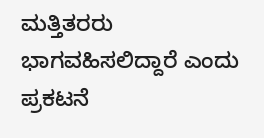ಮತ್ತಿತರರು ಭಾಗವಹಿಸಲಿದ್ದಾರೆ ಎಂದು ಪ್ರಕಟನೆ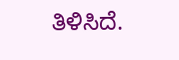ತಿಳಿಸಿದೆ.